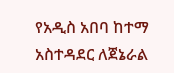የአዲስ አበባ ከተማ አስተዳደር ለጀኔራል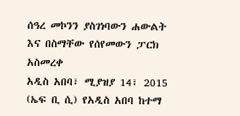ሰዓረ መኮንን ያስገነባውን ሐውልት እና በስማቸው የሰየመውን ፓርክ አስመረቀ
አዲስ አበባ፣ ሚያዝያ 14፣ 2015 (ኤፍ ቢ ሲ) የአዲስ አበባ ከተማ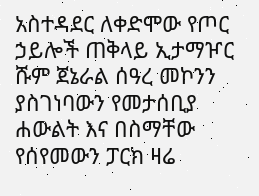አስተዳደር ለቀድሞው የጦር ኃይሎች ጠቅላይ ኢታማዦር ሹም ጀኔራል ሰዓረ መኮንን ያስገነባውን የመታሰቢያ ሐውልት እና በስማቸው የሰየመውን ፓርክ ዛሬ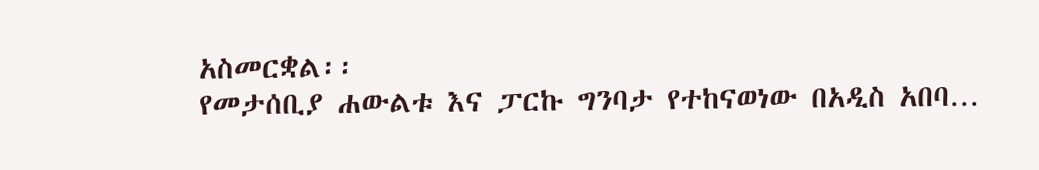አስመርቋል፡፡
የመታሰቢያ ሐውልቱ እና ፓርኩ ግንባታ የተከናወነው በአዲስ አበባ…